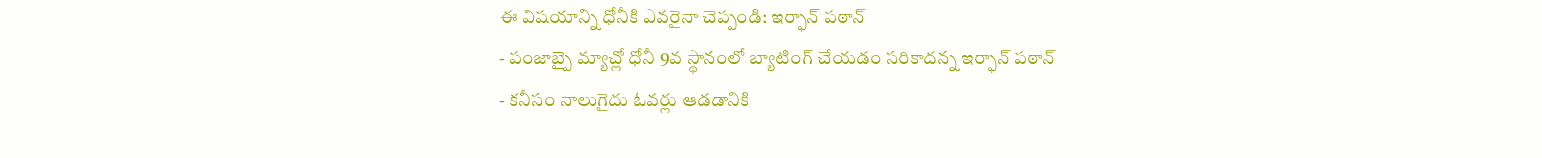ఈ విషయాన్ని ధోనీకి ఎవరైనా చెప్పండి: ఇర్ఫాన్ పఠాన్
- పంజాబ్పై మ్యాచ్లో ధోనీ 9వ స్థానంలో బ్యాటింగ్ చేయడం సరికాదన్న ఇర్ఫాన్ పఠాన్
- కనీసం నాలుగైదు ఓవర్లు ఆడడానికి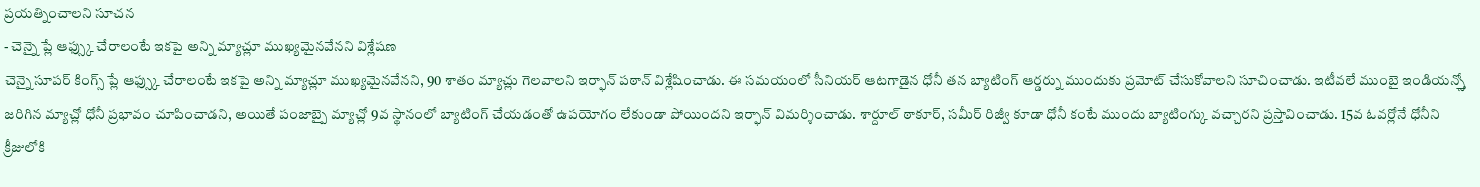ప్రయత్నించాలని సూచన
- చెన్నై ప్లే ఆఫ్స్కు చేరాలంటే ఇకపై అన్ని మ్యాచ్లూ ముఖ్యమైనవేనని విశ్లేషణ
చెన్నై సూపర్ కింగ్స్ ప్లే ఆఫ్స్కు చేరాలంటే ఇకపై అన్ని మ్యాచ్లూ ముఖ్యమైనవేనని, 90 శాతం మ్యాచ్లు గెలవాలని ఇర్ఫాన్ పఠాన్ విశ్లేషించాడు. ఈ సమయంలో సీనియర్ ఆటగాడైన ధోనీ తన బ్యాటింగ్ ఆర్డర్ను ముందుకు ప్రమోట్ చేసుకోవాలని సూచించాడు. ఇటీవలే ముంబై ఇండియన్స్తో జరిగిన మ్యాచ్లో ధోనీ ప్రభావం చూపించాడని, అయితే పంజాబ్పై మ్యాచ్లో 9వ స్థానంలో బ్యాటింగ్ చేయడంతో ఉపయోగం లేకుండా పోయిందని ఇర్ఫాన్ విమర్శించాడు. శార్దూల్ ఠాకూర్, సమీర్ రిజ్వీ కూడా ధోనీ కంటే ముందు బ్యాటింగ్కు వచ్చారని ప్రస్తావించాడు. 15వ ఓవర్లోనే ధోనీని క్రీజులోకి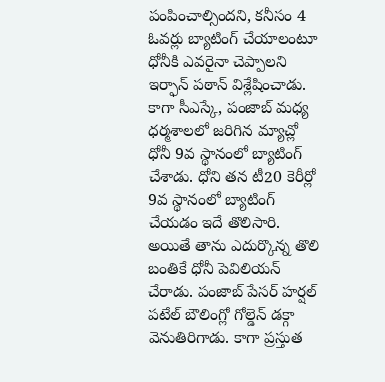పంపించాల్సిందని, కనీసం 4 ఓవర్లు బ్యాటింగ్ చేయాలంటూ ధోనీకి ఎవరైనా చెప్పాలని ఇర్ఫాన్ పఠాన్ విశ్లేషించాడు.
కాగా సీఎస్కే, పంజాబ్ మధ్య ధర్మశాలలో జరిగిన మ్యాచ్లో ధోనీ 9వ స్థానంలో బ్యాటింగ్ చేశాడు. ధోని తన టీ20 కెరీర్లో 9వ స్థానంలో బ్యాటింగ్ చేయడం ఇదే తొలిసారి. అయితే తాను ఎదుర్కొన్న తొలి బంతికే ధోనీ పెవిలియన్ చేరాడు. పంజాబ్ పేసర్ హర్షల్ పటేల్ బౌలింగ్లో గోల్డెన్ డక్గా వెనుతిరిగాడు. కాగా ప్రస్తుత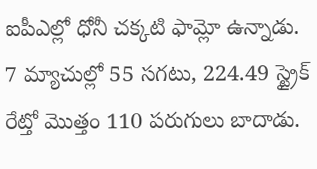ఐపీఎల్లో ధోనీ చక్కటి ఫామ్లో ఉన్నాడు. 7 మ్యాచుల్లో 55 సగటు, 224.49 స్ట్రైక్ రేట్తో మొత్తం 110 పరుగులు బాదాడు.